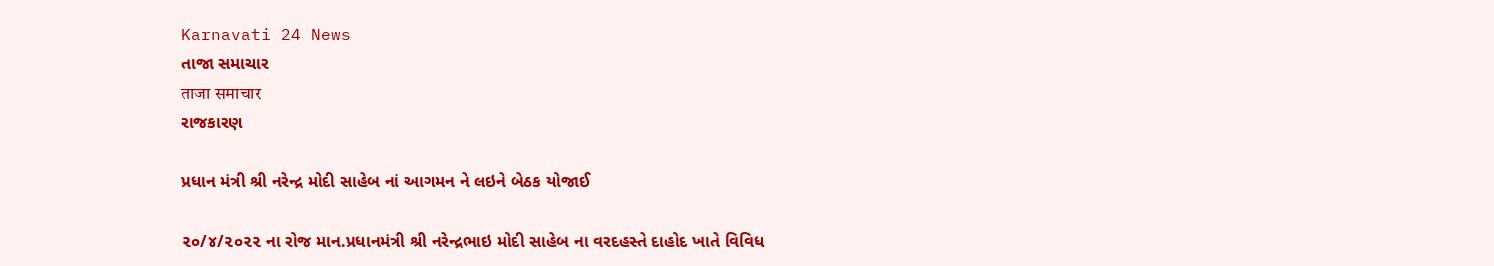Karnavati 24 News
તાજા સમાચાર
ताजा समाचार
રાજકારણ

પ્રધાન મંત્રી શ્રી નરેન્દ્ર મોદી સાહેબ નાં આગમન ને લઇને બેઠક યોજાઈ

૨૦/૪/૨૦૨૨ ના રોજ માન.પ્રધાનમંત્રી શ્રી નરેન્દ્રભાઇ મોદી સાહેબ ના વરદહસ્તે દાહોદ ખાતે વિવિધ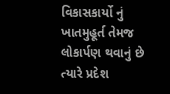વિકાસકાર્યો નું ખાતમુહૂર્ત તેમજ લોકાર્પણ થવાનું છે ત્યારે પ્રદેશ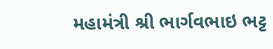મહામંત્રી શ્રી ભાર્ગવભાઇ ભટ્ટ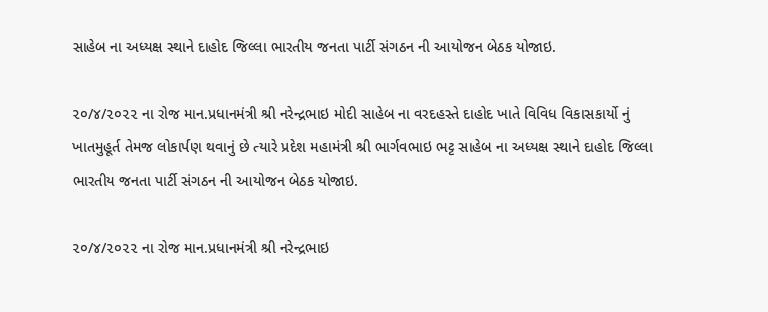સાહેબ ના અધ્યક્ષ સ્થાને દાહોદ જિલ્લા ભારતીય જનતા પાર્ટી સંગઠન ની આયોજન બેઠક યોજાઇ.

૨૦/૪/૨૦૨૨ ના રોજ માન.પ્રધાનમંત્રી શ્રી નરેન્દ્રભાઇ મોદી સાહેબ ના વરદહસ્તે દાહોદ ખાતે વિવિધ વિકાસકાર્યો નું ખાતમુહૂર્ત તેમજ લોકાર્પણ થવાનું છે ત્યારે પ્રદેશ મહામંત્રી શ્રી ભાર્ગવભાઇ ભટ્ટ સાહેબ ના અધ્યક્ષ સ્થાને દાહોદ જિલ્લા ભારતીય જનતા પાર્ટી સંગઠન ની આયોજન બેઠક યોજાઇ.

૨૦/૪/૨૦૨૨ ના રોજ માન.પ્રધાનમંત્રી શ્રી નરેન્દ્રભાઇ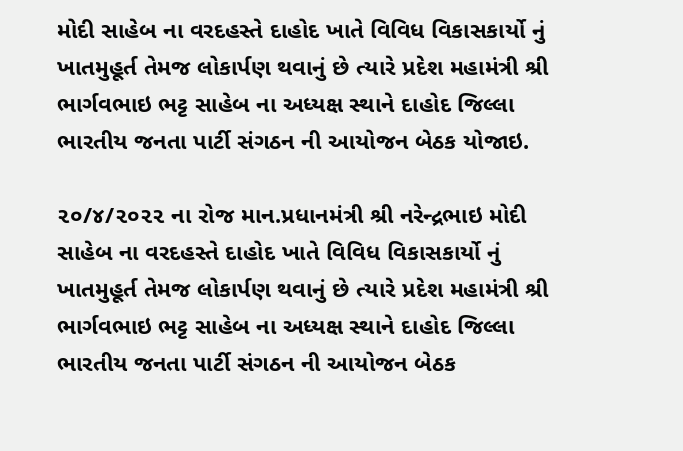મોદી સાહેબ ના વરદહસ્તે દાહોદ ખાતે વિવિધ વિકાસકાર્યો નું ખાતમુહૂર્ત તેમજ લોકાર્પણ થવાનું છે ત્યારે પ્રદેશ મહામંત્રી શ્રી ભાર્ગવભાઇ ભટ્ટ સાહેબ ના અધ્યક્ષ સ્થાને દાહોદ જિલ્લા ભારતીય જનતા પાર્ટી સંગઠન ની આયોજન બેઠક યોજાઇ.

૨૦/૪/૨૦૨૨ ના રોજ માન.પ્રધાનમંત્રી શ્રી નરેન્દ્રભાઇ મોદી સાહેબ ના વરદહસ્તે દાહોદ ખાતે વિવિધ વિકાસકાર્યો નું ખાતમુહૂર્ત તેમજ લોકાર્પણ થવાનું છે ત્યારે પ્રદેશ મહામંત્રી શ્રી ભાર્ગવભાઇ ભટ્ટ સાહેબ ના અધ્યક્ષ સ્થાને દાહોદ જિલ્લા ભારતીય જનતા પાર્ટી સંગઠન ની આયોજન બેઠક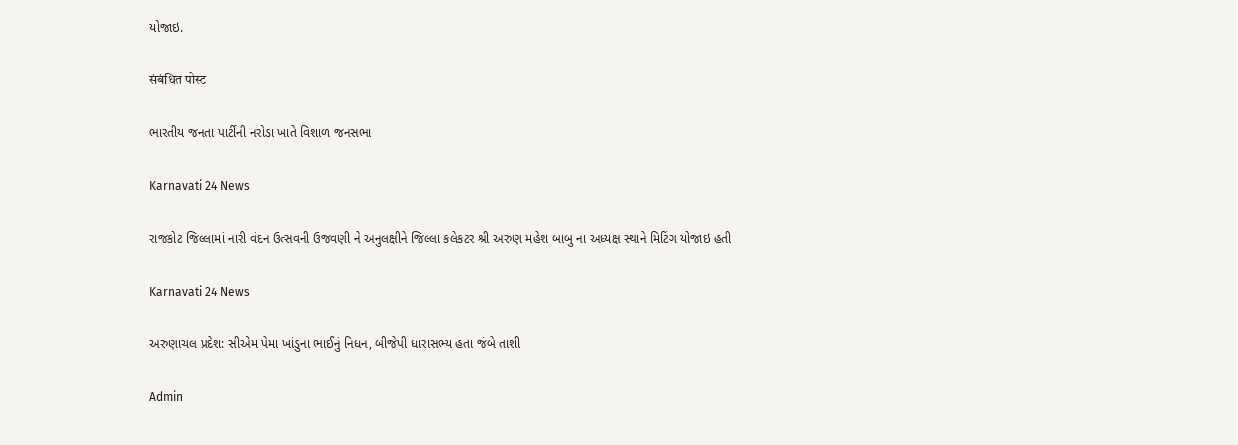યોજાઇ.

संबंधित पोस्ट

ભારતીય જનતા પાર્ટીની નરોડા ખાતે વિશાળ જનસભા

Karnavati 24 News

રાજકોટ જિલ્લામાં નારી વંદન ઉત્સવની ઉજવણી ને અનુલક્ષીને જિલ્લા કલેકટર શ્રી અરુણ મહેશ બાબુ ના અધ્યક્ષ સ્થાને મિટિંગ યોજાઇ હતી

Karnavati 24 News

અરુણાચલ પ્રદેશ: સીએમ પેમા ખાંડુના ભાઈનું નિધન, બીજેપી ધારાસભ્ય હતા જંબે તાશી

Admin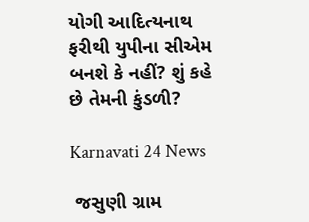યોગી આદિત્યનાથ ફરીથી યુપીના સીએમ બનશે કે નહીં? શું કહે છે તેમની કુંડળી?

Karnavati 24 News

 જસુણી ગ્રામ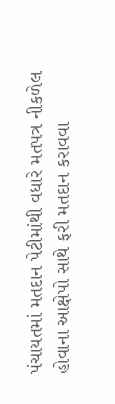પંચાયતમાં મતદાન પેટીમાંથી વધારે મતપત્ર નીકળેલ હોવાના આક્ષેપો સાથે ફરી મતદાન કરાવવા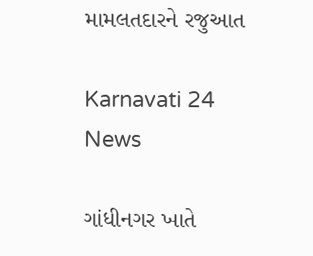મામલતદારને રજુઆત

Karnavati 24 News

ગાંધીનગર ખાતે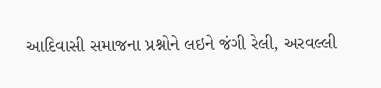આદિવાસી સમાજના પ્રશ્નોને લઇને જંગી રેલી, અરવલ્લી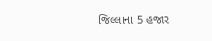જિલ્લાના 5 હજાર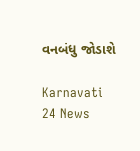વનબંધુ જોડાશે

Karnavati 24 News